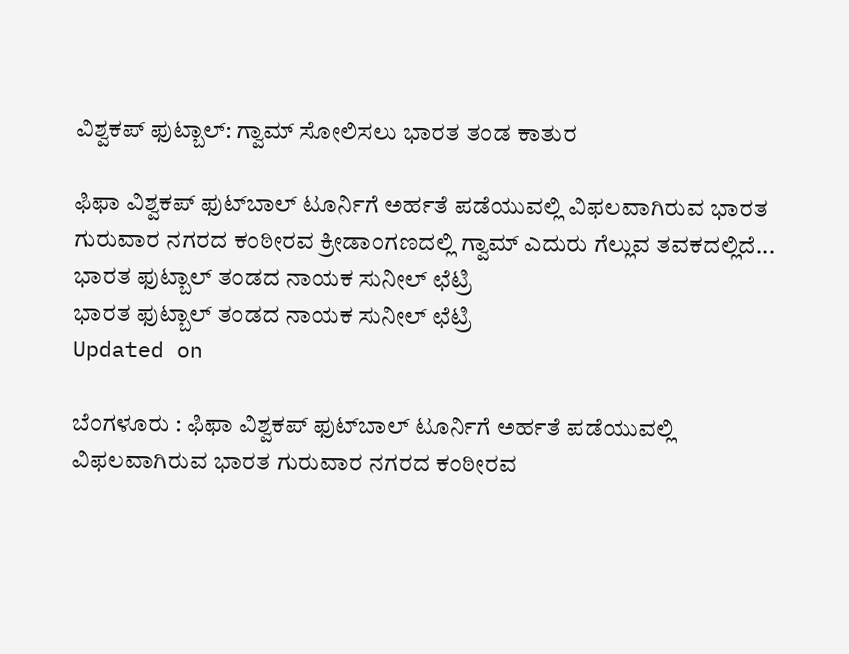ವಿಶ್ವಕಪ್ ಫುಟ್ಬಾಲ್: ಗ್ವಾಮ್ ಸೋಲಿಸಲು ಭಾರತ ತಂಡ ಕಾತುರ

ಫಿಫಾ ವಿಶ್ವಕಪ್ ಫುಟ್‌ಬಾಲ್‌ ಟೂರ್ನಿಗೆ ಅರ್ಹತೆ ಪಡೆಯುವಲ್ಲಿ ವಿಫಲವಾಗಿರುವ ಭಾರತ ಗುರುವಾರ ನಗರದ ಕಂಠೀರವ ಕ್ರೀಡಾಂಗಣದಲ್ಲಿ ಗ್ವಾಮ್ ಎದುರು ಗೆಲ್ಲುವ ತವಕದಲ್ಲಿದೆ...
ಭಾರತ ಫುಟ್ಬಾಲ್ ತಂಡದ ನಾಯಕ ಸುನೀಲ್ ಛೆಟ್ರಿ
ಭಾರತ ಫುಟ್ಬಾಲ್ ತಂಡದ ನಾಯಕ ಸುನೀಲ್ ಛೆಟ್ರಿ
Updated on

ಬೆಂಗಳೂರು : ಫಿಫಾ ವಿಶ್ವಕಪ್ ಫುಟ್‌ಬಾಲ್‌ ಟೂರ್ನಿಗೆ ಅರ್ಹತೆ ಪಡೆಯುವಲ್ಲಿ ವಿಫಲವಾಗಿರುವ ಭಾರತ ಗುರುವಾರ ನಗರದ ಕಂಠೀರವ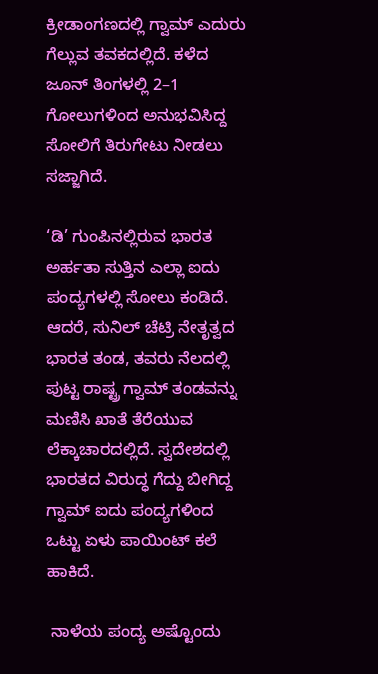ಕ್ರೀಡಾಂಗಣದಲ್ಲಿ ಗ್ವಾಮ್ ಎದುರು ಗೆಲ್ಲುವ ತವಕದಲ್ಲಿದೆ. ಕಳೆದ ಜೂನ್ ತಿಂಗಳಲ್ಲಿ 2–1 ಗೋಲುಗಳಿಂದ ಅನುಭವಿಸಿದ್ದ ಸೋಲಿಗೆ ತಿರುಗೇಟು ನೀಡಲು ಸಜ್ಜಾಗಿದೆ.

‘ಡಿ’ ಗುಂಪಿನಲ್ಲಿರುವ ಭಾರತ ಅರ್ಹತಾ ಸುತ್ತಿನ ಎಲ್ಲಾ ಐದು ಪಂದ್ಯಗಳಲ್ಲಿ ಸೋಲು ಕಂಡಿದೆ. ಆದರೆ, ಸುನಿಲ್‌ ಚೆಟ್ರಿ ನೇತೃತ್ವದ ಭಾರತ ತಂಡ, ತವರು ನೆಲದಲ್ಲಿ ಪುಟ್ಟ ರಾಷ್ಟ್ರ ಗ್ವಾಮ್ ತಂಡವನ್ನು ಮಣಿಸಿ ಖಾತೆ ತೆರೆಯುವ ಲೆಕ್ಕಾಚಾರದಲ್ಲಿದೆ. ಸ್ವದೇಶದಲ್ಲಿ ಭಾರತದ ವಿರುದ್ಧ ಗೆದ್ದು ಬೀಗಿದ್ದ ಗ್ವಾಮ್‌ ಐದು ಪಂದ್ಯಗಳಿಂದ  ಒಟ್ಟು ಏಳು ಪಾಯಿಂಟ್‌ ಕಲೆ ಹಾಕಿದೆ.

 ನಾಳೆಯ ಪಂದ್ಯ ಅಷ್ಟೊಂದು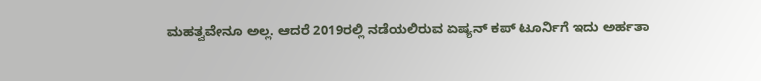ಮಹತ್ವವೇನೂ ಅಲ್ಲ. ಆದರೆ 2019ರಲ್ಲಿ ನಡೆಯಲಿರುವ ಏಷ್ಯನ್‌ ಕಪ್‌ ಟೂರ್ನಿಗೆ ಇದು ಅರ್ಹತಾ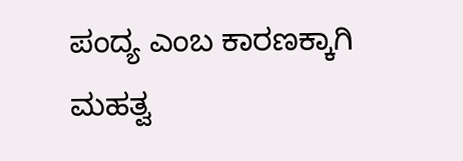ಪಂದ್ಯ ಎಂಬ ಕಾರಣಕ್ಕಾಗಿ ಮಹತ್ವ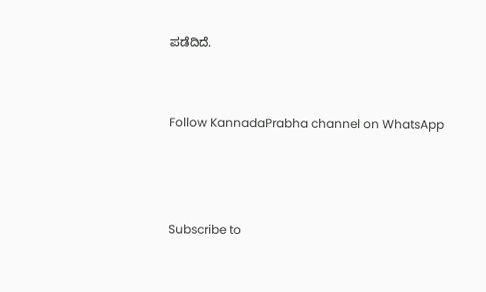ಪಡೆದಿದೆ.


Follow KannadaPrabha channel on WhatsApp



Subscribe to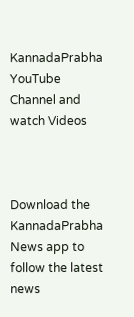KannadaPrabha YouTube Channel and watch Videos



Download the KannadaPrabha News app to follow the latest news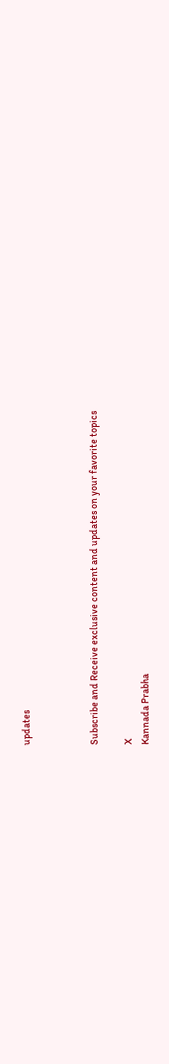updates



Subscribe and Receive exclusive content and updates on your favorite topics

X
Kannada Prabha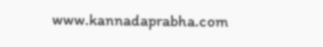www.kannadaprabha.com